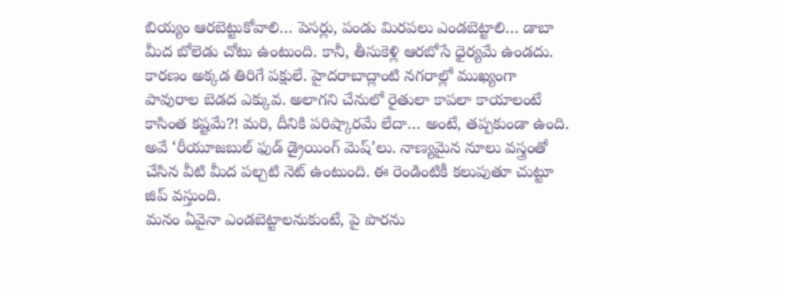బియ్యం ఆరబెట్టుకోవాలి… పెసర్లు, పండు మిరపలు ఎండబెట్టాలి… డాబా మీద బోలెడు చోటు ఉంటుంది. కానీ, తీసుకెళ్లి ఆరబోసే ధైర్యమే ఉండదు. కారణం అక్కడ తిరిగే పక్షులే. హైదరాబాద్లాంటి నగరాల్లో ముఖ్యంగా పావురాల బెడద ఎక్కువ. అలాగని చేనులో రైతులా కాపలా కాయాలంటే కాసింత కష్టమే?! మరి, దీనికి పరిష్కారమే లేదా… అంటే, తప్పకుండా ఉంది. అవే ‘రీయూజబుల్ ఫుడ్ డ్రైయింగ్ మెష్’లు. నాణ్యమైన నూలు వస్త్రంతో చేసిన వీటి మీద పల్చటి నెట్ ఉంటుంది. ఈ రెండింటికీ కలుపుతూ చుట్టూ జిప్ వస్తుంది.
మనం ఏవైనా ఎండబెట్టాలనుకుంటే, పై పొరను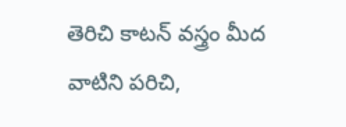తెరిచి కాటన్ వస్త్రం మీద వాటిని పరిచి,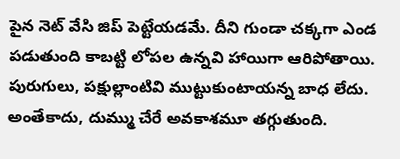పైన నెట్ వేసి జిప్ పెట్టేయడమే. దీని గుండా చక్కగా ఎండ పడుతుంది కాబట్టి లోపల ఉన్నవి హాయిగా ఆరిపోతాయి. పురుగులు, పక్షుల్లాంటివి ముట్టుకుంటాయన్న బాధ లేదు. అంతేకాదు, దుమ్ము చేరే అవకాశమూ తగ్గుతుంది.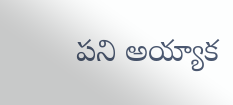పని అయ్యాక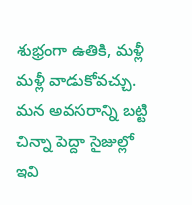శుభ్రంగా ఉతికి, మళ్లీ మళ్లీ వాడుకోవచ్చు. మన అవసరాన్ని బట్టి చిన్నా పెద్దా సైజుల్లో ఇవి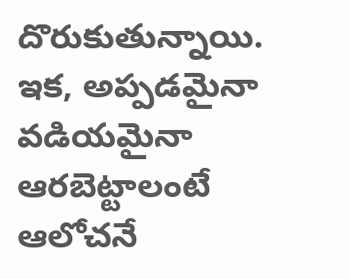దొరుకుతున్నాయి. ఇక, అప్పడమైనా వడియమైనా ఆరబెట్టాలంటే ఆలోచనే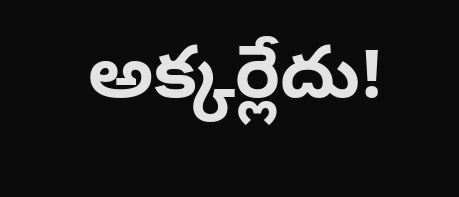అక్కర్లేదు!